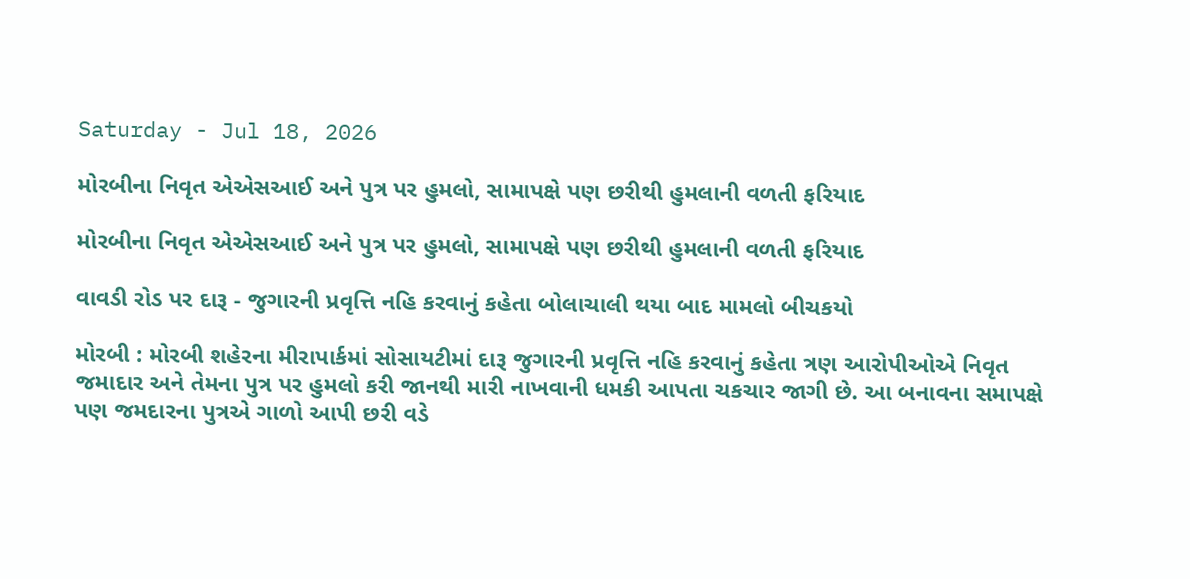Saturday - Jul 18, 2026

મોરબીના નિવૃત એએસઆઈ અને પુત્ર પર હુમલો, સામાપક્ષે પણ છરીથી હુમલાની વળતી ફરિયાદ

મોરબીના નિવૃત એએસઆઈ અને પુત્ર પર હુમલો, સામાપક્ષે પણ છરીથી હુમલાની વળતી ફરિયાદ

વાવડી રોડ પર દારૂ - જુગારની પ્રવૃત્તિ નહિ કરવાનું કહેતા બોલાચાલી થયા બાદ મામલો બીચકયો

મોરબી : મોરબી શહેરના મીરાપાર્કમાં સોસાયટીમાં દારૂ જુગારની પ્રવૃત્તિ નહિ કરવાનું કહેતા ત્રણ આરોપીઓએ નિવૃત જમાદાર અને તેમના પુત્ર પર હુમલો કરી જાનથી મારી નાખવાની ધમકી આપતા ચકચાર જાગી છે. આ બનાવના સમાપક્ષે પણ જમદારના પુત્રએ ગાળો આપી છરી વડે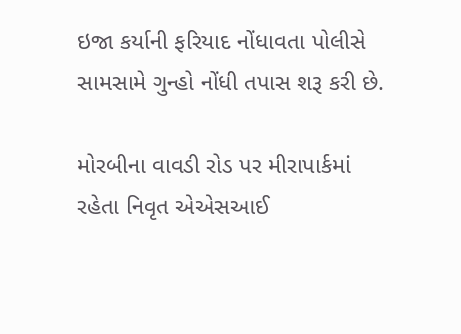ઇજા કર્યાની ફરિયાદ નોંધાવતા પોલીસે સામસામે ગુન્હો નોંધી તપાસ શરૂ કરી છે.

મોરબીના વાવડી રોડ પર મીરાપાર્કમાં રહેતા નિવૃત એએસઆઈ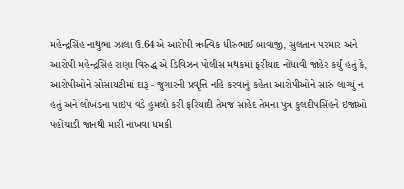મહેન્દ્રસિંહ નાથુભા ઝાલા ઉ.64એ આરોપી ઋત્વિક ધીરુભાઈ બાવાજી, સુલતાન પરમાર અને આરોપી મહેન્દ્રસિંહ રાણા વિરુદ્ધ એ ડિવિઝન પોલીસ મથકમાં ફરીયાદ નોંધાવી જાહેર કર્યું હતું કે, આરોપીઓને સોસાયટીમાં દારૂ - જુગારની પ્રવૃત્તિ નહિ કરવાનું કહેતા આરોપીઓને સારું લાગ્યું ન હતું અને લોખંડના પાઇપ વડે હુમલો કરી ફરિયાદી તેમજ સાહેદ તેમના પુત્ર કુલદીપસિંહને ઇજાઓ પહોંચાડી જાનથી મારી નાખવા ધમકી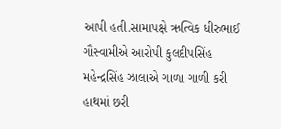આપી હતી.સામાપક્ષે ઋત્વિક ધીરુભાઈ ગૌસ્વામીએ આરોપી કુલદીપસિંહ મહેન્દ્રસિંહ ઝાલાએ ગાળા ગાળી કરી હાથમાં છરી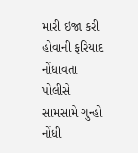મારી ઇજા કરી હોવાની ફરિયાદ નોંધાવતા પોલીસે સામસામે ગુન્હો નોંધી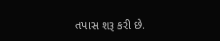તપાસ શરૂ કરી છે.